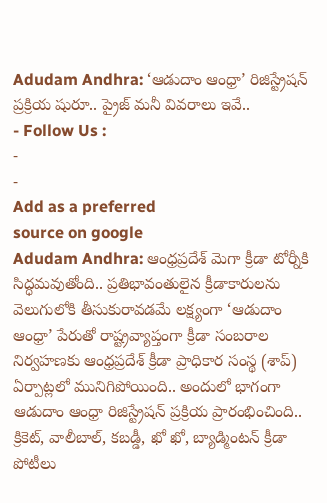Adudam Andhra: ‘ఆడుదాం ఆంధ్రా’ రిజిస్ట్రేషన్ ప్రక్రియ షురూ.. ప్రైజ్ మనీ వివరాలు ఇవే..
- Follow Us :
-
-
Add as a preferred
source on google
Adudam Andhra: ఆంధ్రప్రదేశ్ మెగా క్రీడా టోర్నీకి సిద్ధమవుతోంది.. ప్రతిభావంతులైన క్రీడాకారులను వెలుగులోకి తీసుకురావడమే లక్ష్యంగా ‘ఆడుదాం ఆంధ్రా’ పేరుతో రాష్ట్రవ్యాప్తంగా క్రీడా సంబరాల నిర్వహణకు ఆంధ్రప్రదేశ్ క్రీడా ప్రాధికార సంస్థ (శాప్) ఏర్పాట్లలో మునిగిపోయింది.. అందులో భాగంగా ఆడుదాం ఆంధ్రా రిజిస్ట్రేషన్ ప్రక్రియ ప్రారంభించింది.. క్రికెట్, వాలీబాల్, కబడ్డీ, ఖో ఖో, బ్యాడ్మింటన్ క్రీడా పోటీలు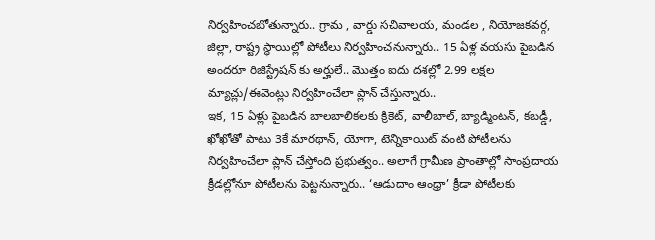నిర్వహించబోతున్నారు.. గ్రామ , వార్డు సచివాలయ, మండల , నియోజకవర్గ, జిల్లా, రాష్ట్ర స్థాయిల్లో పోటీలు నిర్వహించనున్నారు.. 15 ఏళ్ల వయసు పైబడిన అందరూ రిజిస్ట్రేషన్ కు అర్హులే.. మొత్తం ఐదు దశల్లో 2.99 లక్షల మ్యాచ్లు/ఈవెంట్లు నిర్వహించేలా ప్లాన్ చేస్తున్నారు..
ఇక, 15 ఏళ్లు పైబడిన బాలబాలికలకు క్రికెట్, వాలీబాల్, బ్యాడ్మింటన్, కబడ్డీ, ఖోఖోతో పాటు 3కే మారథాన్, యోగా, టెన్నికాయిట్ వంటి పోటీలను నిర్వహించేలా ప్లాన్ చేస్తోంది ప్రభుత్వం.. అలాగే గ్రామీణ ప్రాంతాల్లో సాంప్రదాయ క్రీడల్లోనూ పోటీలను పెట్టనున్నారు.. ‘ఆడుదాం ఆంధ్రా’ క్రీడా పోటీలకు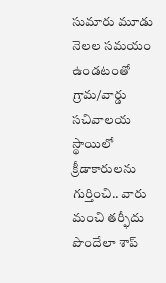సుమారు మూడు నెలల సమయం ఉండటంతో గ్రామ/వార్డు సచివాలయ స్థాయిలో క్రీడాకారులను గుర్తించి.. వారు మంచి తర్ఫీదు పొందేలా శాప్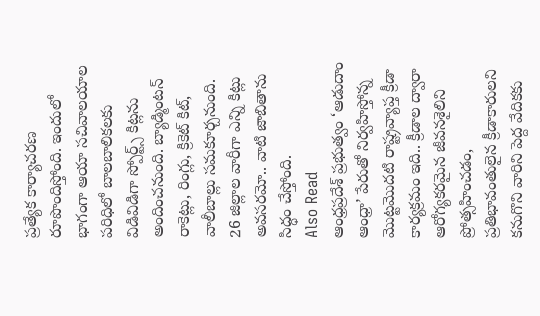ప్రత్యేక కార్యాచరణ రూపొందిస్తోంది. ఇందులో భాగంగా ఆయా సచివాలయాల పరిధిలో బాలబాలికలకు విడివిడిగా స్పోర్ట్స్ కిట్లను అందించనుంది. బ్యాడ్మింటన్ రాకెట్లు, రింగ్లు, క్రికెట్ కిట్, వాలీబాల్లు సమకూర్చనుంది. 26 జిల్లాల వారీగా ఎన్ని కిట్లు అవసరమో.. వాటి జాబితాను సిద్ధం చేస్తోంది.
Also Read
ఆంధ్రప్రదేశ్ ప్రభుత్వం ‘ఆడుదాం ఆంధ్రా’ పేరుతో నిర్వహిస్తోన్న మొట్టమొదటి రాష్ట్రవ్యాప్త క్రీడా కార్యక్రమం ఇది.. క్రీడాల ద్వారా ఆరోగ్యకరమైన జీవనశైలిని ప్రోత్సహించడం, ప్రతిభావంతులైన క్రీడాకారులని కనుగొని వారిని పెద్ద వేదికకు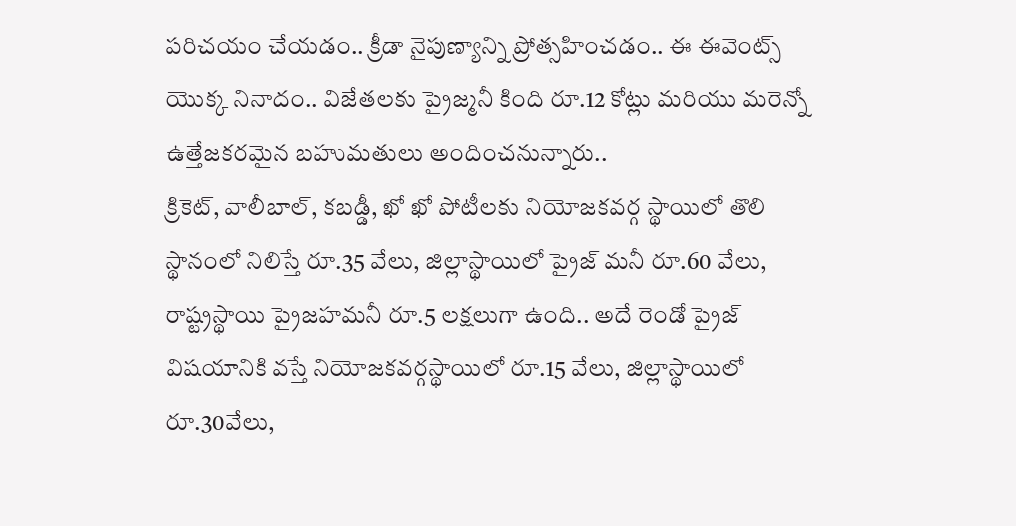పరిచయం చేయడం.. క్రీడా నైపుణ్యాన్ని ప్రోత్సహించడం.. ఈ ఈవెంట్స్ యొక్క నినాదం.. విజేతలకు ప్రైజ్మనీ కింది రూ.12 కోట్లు మరియు మరెన్నో ఉత్తేజకరమైన బహుమతులు అందించనున్నారు..
క్రికెట్, వాలీబాల్, కబడ్డీ, ఖో ఖో పోటీలకు నియోజకవర్గ స్థాయిలో తొలి స్థానంలో నిలిస్తే రూ.35 వేలు, జిల్లాస్థాయిలో ప్రైజ్ మనీ రూ.60 వేలు, రాష్ట్రస్థాయి ప్రైజహమనీ రూ.5 లక్షలుగా ఉంది.. అదే రెండో ప్రైజ్ విషయానికి వస్తే నియోజకవర్గస్థాయిలో రూ.15 వేలు, జిల్లాస్థాయిలో రూ.30వేలు,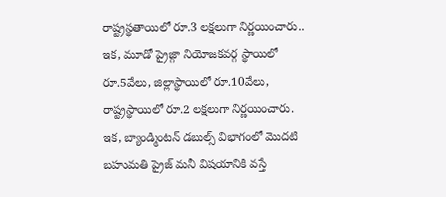రాష్ట్రస్థతాయిలో రూ.3 లక్షలుగా నిర్ణయించారు.. ఇక, మూడో ప్రైజ్గా నియోజకవర్గ స్థాయిలో రూ.5వేలు, జిల్లాస్థాయిలో రూ.10వేలు, రాష్ట్రస్థాయిలో రూ.2 లక్షలుగా నిర్ణయించారు.
ఇక, బ్యాండ్మింటన్ డబుల్స్ విభాగంలో మొదటి బహుమతి ప్రైజ్ మనీ విషయానికి వస్తే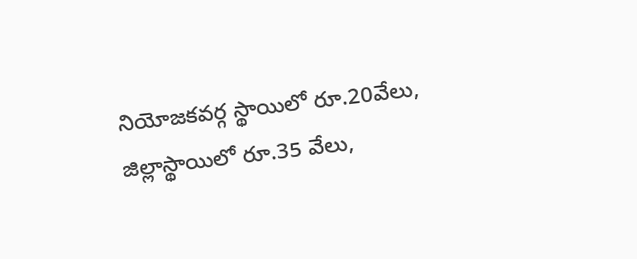నియోజకవర్గ స్థాయిలో రూ.20వేలు, జిల్లాస్థాయిలో రూ.35 వేలు,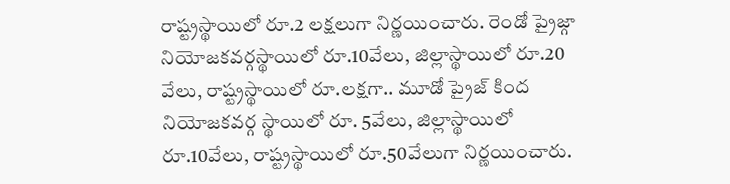రాష్ట్రస్థాయిలో రూ.2 లక్షలుగా నిర్ణయించారు. రెండో ప్రైజ్గా నియోజకవర్గస్థాయిలో రూ.10వేలు, జిల్లాస్థాయిలో రూ.20 వేలు, రాష్ట్రస్థాయిలో రూ.లక్షగా.. మూడో ప్రైజ్ కింద నియోజకవర్గ స్థాయిలో రూ. 5వేలు, జిల్లాస్థాయిలో రూ.10వేలు, రాష్ట్రస్థాయిలో రూ.50వేలుగా నిర్ణయించారు.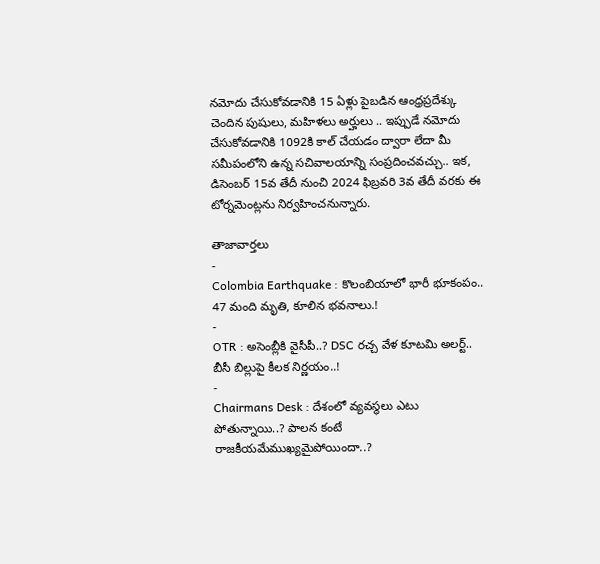నమోదు చేసుకోవడానికి 15 ఏళ్లు పైబడిన ఆంధ్రప్రదేశ్కు చెందిన పుషులు, మహిళలు అర్హులు .. ఇప్పుడే నమోదు చేసుకోవడానికి 1092కి కాల్ చేయడం ద్వారా లేదా మీ సమీపంలోని ఉన్న సచివాలయాన్ని సంప్రదించవచ్చు.. ఇక, డిసెంబర్ 15వ తేదీ నుంచి 2024 ఫిబ్రవరి 3వ తేదీ వరకు ఈ టోర్నమెంట్లను నిర్వహించనున్నారు.

తాజావార్తలు
-
Colombia Earthquake : కొలంబియాలో భారీ భూకంపం.. 47 మంది మృతి, కూలిన భవనాలు.!
-
OTR : అసెంబ్లీకి వైసీపీ..? DSC రచ్చ వేళ కూటమి అలర్ట్.. బీసీ బిల్లుపై కీలక నిర్ణయం..!
-
Chairmans Desk : దేశంలో వ్యవస్థలు ఎటు పోతున్నాయి..? పాలన కంటే రాజకీయమేముఖ్యమైపోయిందా..?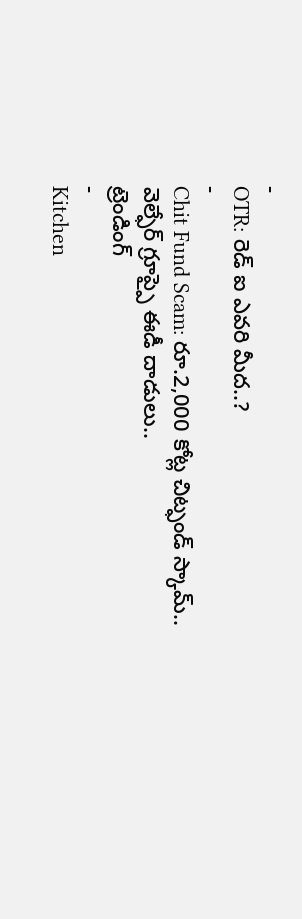-
OTR: రెడ్ ఐ ఎవరి మీద..?
-
Chit Fund Scam: రూ.2,000 కోట్ల చిట్ఫండ్ స్కామ్.. వెల్ఫేర్ గ్రూప్పై ఈడీ దాడులు..
ట్రెండింగ్
-
Kitchen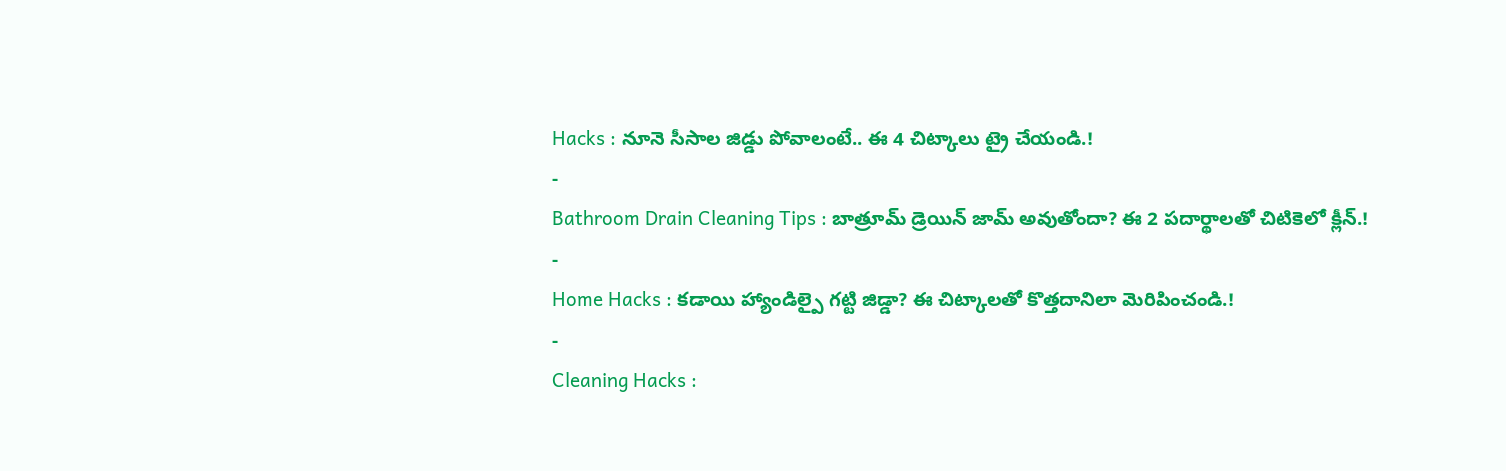Hacks : నూనె సీసాల జిడ్డు పోవాలంటే.. ఈ 4 చిట్కాలు ట్రై చేయండి.!
-
Bathroom Drain Cleaning Tips : బాత్రూమ్ డ్రెయిన్ జామ్ అవుతోందా? ఈ 2 పదార్థాలతో చిటికెలో క్లీన్.!
-
Home Hacks : కడాయి హ్యాండిల్పై గట్టి జిడ్డా? ఈ చిట్కాలతో కొత్తదానిలా మెరిపించండి.!
-
Cleaning Hacks :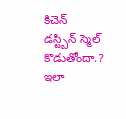కిచెన్ డస్ట్బిన్ స్మెల్ కొడుతోందా.? ఇలా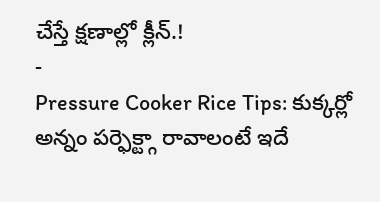చేస్తే క్షణాల్లో క్లీన్.!
-
Pressure Cooker Rice Tips: కుక్కర్లో అన్నం పర్ఫెక్ట్గా రావాలంటే ఇదే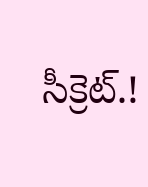సీక్రెట్.!